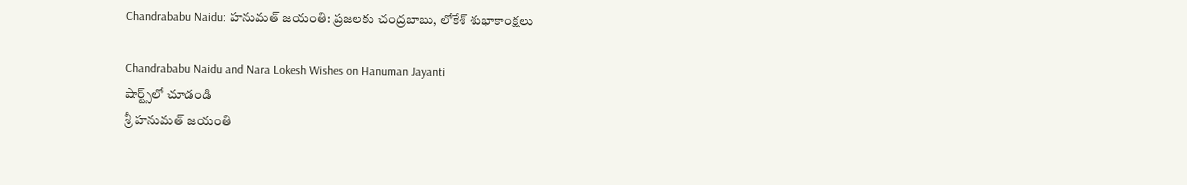Chandrababu Naidu: హనుమత్ జయంతి: ప్రజలకు చంద్రబాబు, లోకేశ్ శుభాకాంక్షలు

Chandrababu Naidu and Nara Lokesh Wishes on Hanuman Jayanti
షార్ట్స్‌లో చూడండి
శ్రీ హనుమత్ జయంతి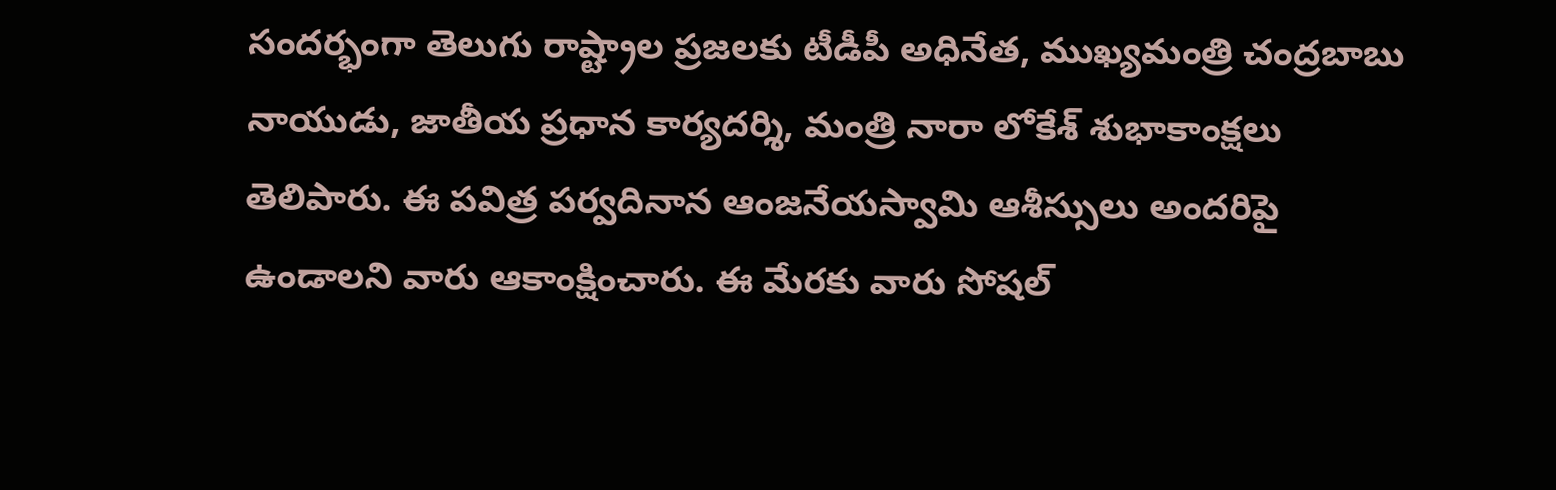సందర్భంగా తెలుగు రాష్ట్రాల ప్రజలకు టీడీపీ అధినేత, ముఖ్యమంత్రి చంద్రబాబు నాయుడు, జాతీయ ప్రధాన కార్యదర్శి, మంత్రి నారా లోకేశ్ శుభాకాంక్షలు తెలిపారు. ఈ పవిత్ర పర్వదినాన ఆంజనేయస్వామి ఆశీస్సులు అందరిపై ఉండాలని వారు ఆకాంక్షించారు. ఈ మేరకు వారు సోషల్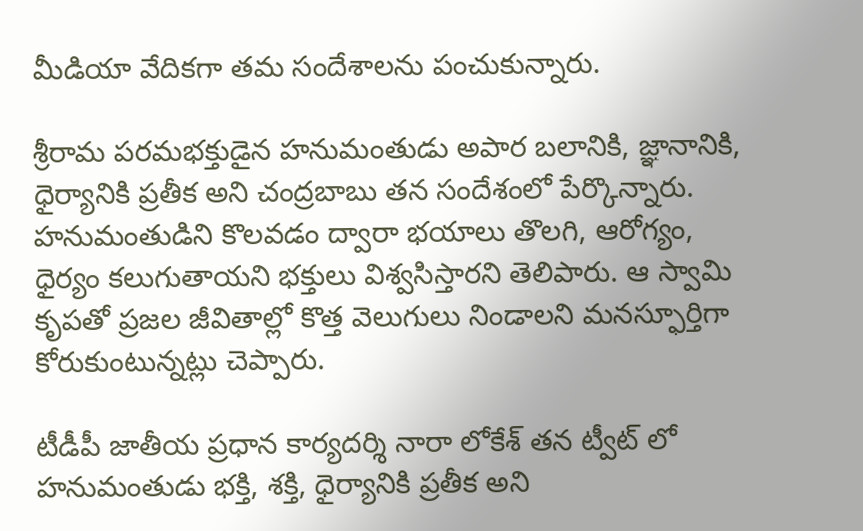మీడియా వేదికగా తమ సందేశాలను పంచుకున్నారు.

శ్రీరామ పరమభక్తుడైన హనుమంతుడు అపార బలానికి, జ్ఞానానికి, ధైర్యానికి ప్రతీక అని చంద్రబాబు తన సందేశంలో పేర్కొన్నారు. హనుమంతుడిని కొలవడం ద్వారా భయాలు తొలగి, ఆరోగ్యం, ధైర్యం కలుగుతాయని భక్తులు విశ్వసిస్తారని తెలిపారు. ఆ స్వామి కృపతో ప్రజల జీవితాల్లో కొత్త వెలుగులు నిండాలని మనస్ఫూర్తిగా కోరుకుంటున్నట్లు చెప్పారు.

టీడీపీ జాతీయ ప్రధాన కార్యదర్శి నారా లోకేశ్ తన ట్వీట్ లో  హనుమంతుడు భక్తి, శక్తి, ధైర్యానికి ప్రతీక అని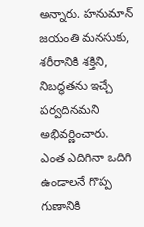అన్నారు. హనుమాన్ జయంతి మనసుకు, శరీరానికి శక్తిని, నిబద్ధతను ఇచ్చే పర్వదినమని అభివర్ణించారు. ఎంత ఎదిగినా ఒదిగి ఉండాలనే గొప్ప గుణానికి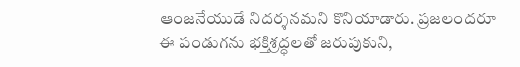ఆంజనేయుడే నిదర్శనమని కొనియాడారు. ప్రజలందరూ ఈ పండుగను భక్తిశ్రద్ధలతో జరుపుకుని,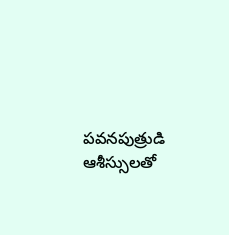పవనపుత్రుడి ఆశీస్సులతో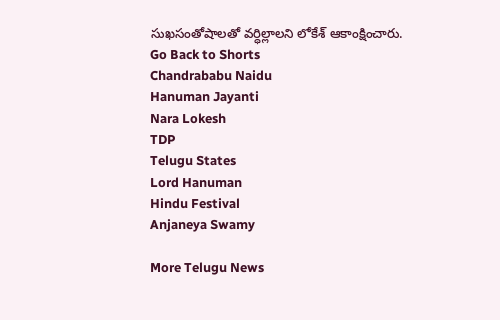సుఖసంతోషాలతో వర్ధిల్లాలని లోకేశ్ ఆకాంక్షించారు.
Go Back to Shorts
Chandrababu Naidu
Hanuman Jayanti
Nara Lokesh
TDP
Telugu States
Lord Hanuman
Hindu Festival
Anjaneya Swamy

More Telugu News